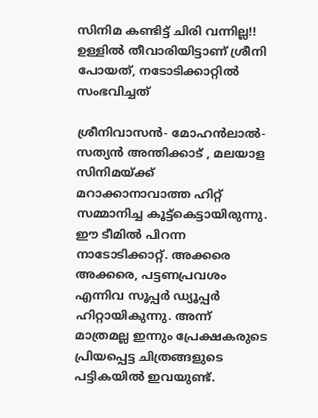സിനിമ കണ്ടിട്ട് ചിരി വന്നില്ല!! ഉള്ളിൽ തീവാരിയിട്ടാണ് ശ്രീനി പോയത്, നടോടിക്കാറ്റിൽ സംഭവിച്ചത്

ശ്രീനിവാസൻ- മോഹൻലാൽ- സത്യൻ അന്തിക്കാട് , മലയാള സിനിമയ്ക്ക് മറാക്കാനാവാത്ത ഹിറ്റ് സമ്മാനിച്ച കൂട്ട്കെട്ടായിരുന്നു. ഈ ടീമിൽ പിറന്ന നാടോടിക്കാറ്റ്. അക്കരെ അക്കരെ, പട്ടണപ്രവശം എന്നിവ സൂപ്പർ ഡ്യൂപ്പർ ഹിറ്റായികുന്നു. അന്ന് മാത്രമല്ല ഇന്നും പ്രേക്ഷകരുടെ പ്രിയപ്പെട്ട ചിത്രങ്ങളുടെ പട്ടികയിൽ ഇവയുണ്ട്.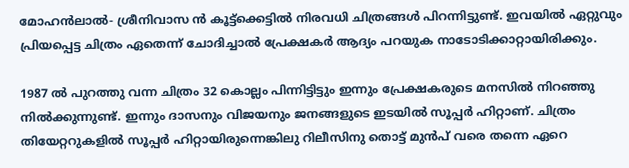മോഹൻലാൽ- ശ്രീനിവാസ ൻ കൂട്ട്ക്കെട്ടിൽ നിരവധി ചിത്രങ്ങൾ പിറന്നിട്ടുണ്ട്. ഇവയിൽ ഏറ്റുവും പ്രിയപ്പെട്ട ചിത്രം ഏതെന്ന് ചോദിച്ചാൽ പ്രേക്ഷകർ ആദ്യം പറയുക നാടോടിക്കാറ്റായിരിക്കും.

1987 ൽ പുറത്തു വന്ന ചിത്രം 32 കൊല്ലം പിന്നിട്ടിട്ടും ഇന്നും പ്രേക്ഷകരുടെ മനസിൽ നിറഞ്ഞു നിൽക്കുന്നുണ്ട്. ഇന്നും ദാസനും വിജയനും ജനങ്ങളുടെ ഇടയിൽ സൂപ്പർ ഹിറ്റാണ്. ചിത്രം തിയേറ്ററുകളിൽ സൂപ്പർ ഹിറ്റായിരുന്നെങ്കിലു റിലീസിനു തൊട്ട് മുൻപ് വരെ തന്നെ ഏറെ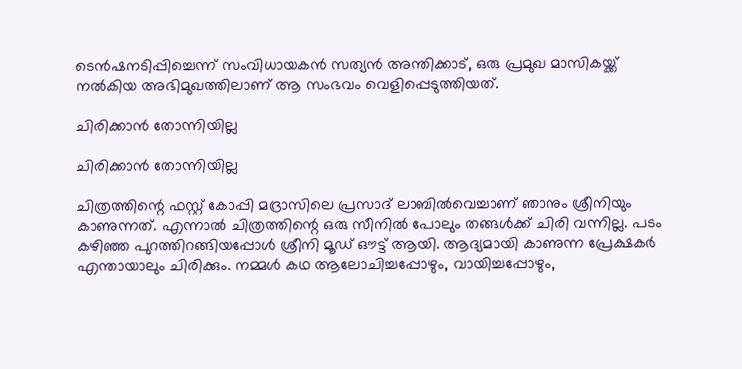ടെൻഷനടിപ്പിച്ചെന്ന് സംവിധായകൻ സത്യൻ അന്തിക്കാട്, ഒരു പ്രമുഖ മാസികയ്ക്ക് നൽകിയ അഭിമുഖത്തിലാണ് ആ സംഭവം വെളിപ്പെടുത്തിയത്.

ചിരിക്കാൻ തോന്നിയില്ല

ചിരിക്കാൻ തോന്നിയില്ല

ചിത്രത്തിന്റെ ഫസ്റ്റ് കോപ്പി മദ്രാസിലെ പ്രസാദ് ലാബിൽവെച്ചാണ് ഞാനും ശ്രീനിയും കാണുന്നത്. എന്നാൽ ചിത്രത്തിന്റെ ഒരു സീനിൽ പോലും തങ്ങൾക്ക് ചിരി വന്നില്ല. പടം കഴിഞ്ഞ പുറത്തിറങ്ങിയപ്പോൾ ശ്രീനി മൂഡ് ഔട്ട് ആയി. ആദ്യമായി കാണുന്ന പ്രേക്ഷകർ എന്തായാലും ചിരിക്കും. നമ്മൾ കഥ ആലോചിച്ചപ്പോഴും, വായിച്ചപ്പോഴും,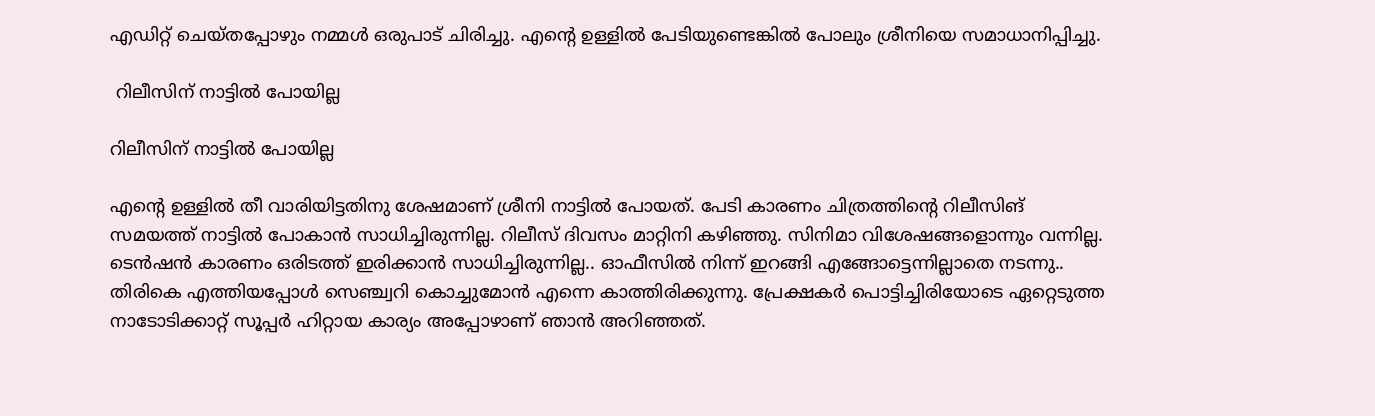എഡിറ്റ് ചെയ്തപ്പോഴും നമ്മൾ ഒരുപാട് ചിരിച്ചു. എന്റെ ഉള്ളിൽ പേടിയുണ്ടെങ്കിൽ പോലും ശ്രീനിയെ സമാധാനിപ്പിച്ചു.

 റിലീസിന് നാട്ടിൽ പോയില്ല

റിലീസിന് നാട്ടിൽ പോയില്ല

എന്റെ ഉള്ളിൽ തീ വാരിയിട്ടതിനു ശേഷമാണ് ശ്രീനി നാട്ടിൽ പോയത്. പേടി കാരണം ചിത്രത്തിന്റെ റിലീസിങ് സമയത്ത് നാട്ടിൽ പോകാൻ സാധിച്ചിരുന്നില്ല. റിലീസ് ദിവസം മാറ്റിനി കഴിഞ്ഞു. സിനിമാ വിശേഷങ്ങളൊന്നും വന്നില്ല. ടെൻഷൻ കാരണം ഒരിടത്ത് ഇരിക്കാൻ സാധിച്ചിരുന്നില്ല.. ഓഫീസിൽ നിന്ന് ഇറങ്ങി എങ്ങോട്ടെന്നില്ലാതെ നടന്നു.. തിരികെ എത്തിയപ്പോൾ സെഞ്ച്വറി കൊച്ചുമോൻ എന്നെ കാത്തിരിക്കുന്നു. പ്രേക്ഷകർ പൊട്ടിച്ചിരിയോടെ ഏറ്റെടുത്ത നാടോടിക്കാറ്റ് സൂപ്പർ ഹിറ്റായ കാര്യം അപ്പോഴാണ് ഞാൻ അറിഞ്ഞത്.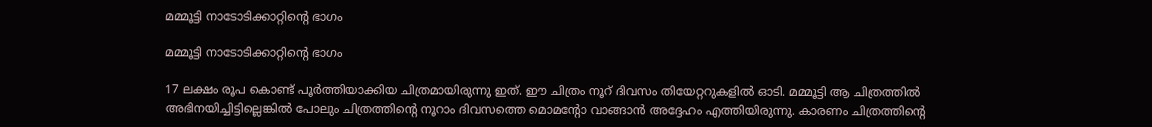മമ്മൂട്ടി നാടോടിക്കാറ്റിന്റെ ഭാഗം

മമ്മൂട്ടി നാടോടിക്കാറ്റിന്റെ ഭാഗം

17 ലക്ഷം രൂപ കൊണ്ട് പൂർത്തിയാക്കിയ ചിത്രമായിരുന്നു ഇത്. ഈ ചിത്രം നൂറ് ദിവസം തിയേറ്ററുകളിൽ ഓടി. മമ്മൂട്ടി ആ ചിത്രത്തിൽ അഭിനയിച്ചിട്ടില്ലെങ്കിൽ പോലും ചിത്രത്തിന്റെ നൂറാം ദിവസത്തെ മൊമന്റോ വാങ്ങാൻ അദ്ദേഹം എത്തിയിരുന്നു. കാരണം ചിത്രത്തിന്റെ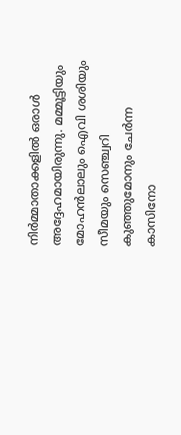നിർമ്മാതാക്കളിൽ ഒരാൾ അദ്ദേഹമായിരുന്നു. മമ്മൂട്ടിയും മോഹന്‍ലാലും ഐവി ശശിയും സീമയും സെഞ്ച്വറി കുഞ്ഞുമോനും ചേര്‍ന്ന കാസിനോ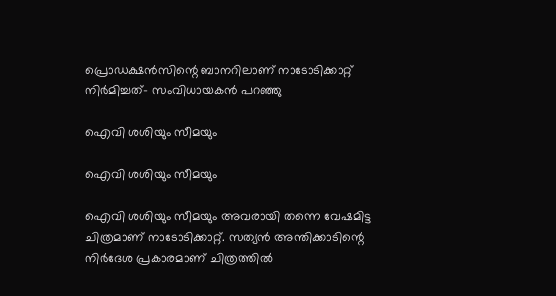പ്രൊഡക്ഷന്‍സിന്റെ ബാനറിലാണ് നാടോടിക്കാറ്റ് നിര്‍മിച്ചത്- സംവിധായകൻ പറഞ്ഞു

ഐവി ശശിയും സീമയും

ഐവി ശശിയും സീമയും

ഐവി ശശിയും സീമയും അവരായി തന്നെ വേഷമിട്ട ചിത്രമാണ് നാടോടിക്കാറ്റ്. സത്യന്‍ അന്തിക്കാടിന്റെ നിര്‍ദേശ പ്രകാരമാണ് ചിത്രത്തില്‍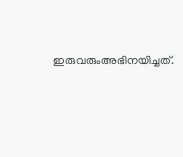ഇരുവരുംഅഭിനയിച്ചത്.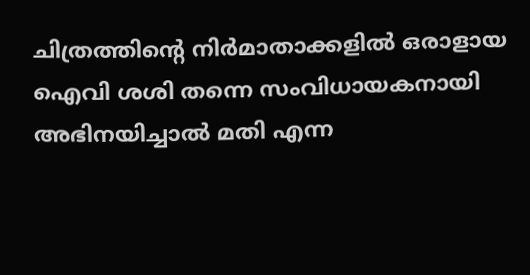ചിത്രത്തിന്റെ നിര്‍മാതാക്കളില്‍ ഒരാളായ ഐവി ശശി തന്നെ സംവിധായകനായി അഭിനയിച്ചാല്‍ മതി എന്ന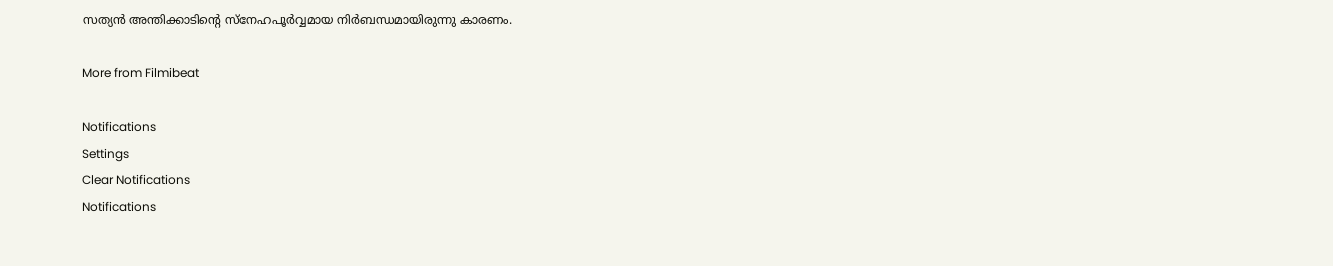സത്യന്‍ അന്തിക്കാടിന്റെ സ്‌നേഹപൂര്‍വ്വമായ നിര്‍ബന്ധമായിരുന്നു കാരണം.

More from Filmibeat

Notifications
Settings
Clear Notifications
Notifications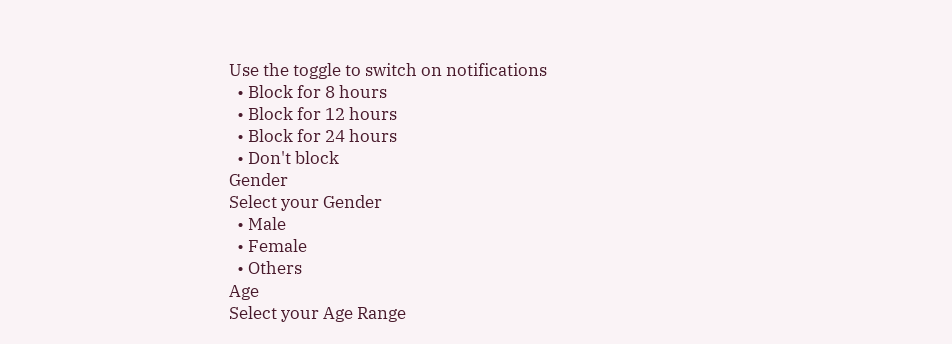Use the toggle to switch on notifications
  • Block for 8 hours
  • Block for 12 hours
  • Block for 24 hours
  • Don't block
Gender
Select your Gender
  • Male
  • Female
  • Others
Age
Select your Age Range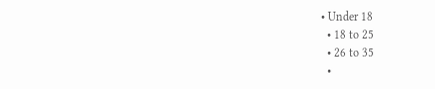• Under 18
  • 18 to 25
  • 26 to 35
  •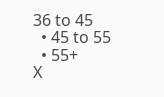36 to 45
  • 45 to 55
  • 55+
X